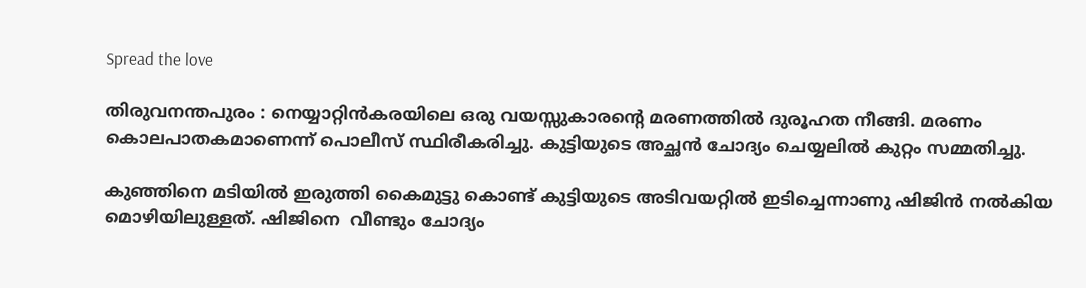Spread the love

തിരുവനന്തപുരം : നെയ്യാറ്റിന്‍കരയിലെ ഒരു വയസ്സുകാരന്‍റെ മരണത്തില്‍ ദുരൂഹത നീങ്ങി. മരണം കൊലപാതകമാണെന്ന് പൊലീസ് സ്ഥിരീകരിച്ചു. കുട്ടിയുടെ അച്ഛൻ ചോദ്യം ചെയ്യലിൽ കുറ്റം സമ്മതിച്ചു.

കുഞ്ഞിനെ മടിയിൽ ഇരുത്തി കൈമുട്ടു കൊണ്ട് കുട്ടിയുടെ അടിവയറ്റിൽ ഇടിച്ചെന്നാണു ഷിജിന്‍ നൽകിയ മൊഴിയിലുള്ളത്. ഷിജിനെ  വീണ്ടും ചോദ്യം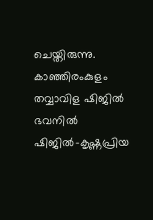ചെയ്തിരുന്നു. കാഞ്ഞിരംകുളം തവ്വാവിള ഷിജിൽ ഭവനിൽ ഷിജിൽ–കൃഷ്ണപ്രിയ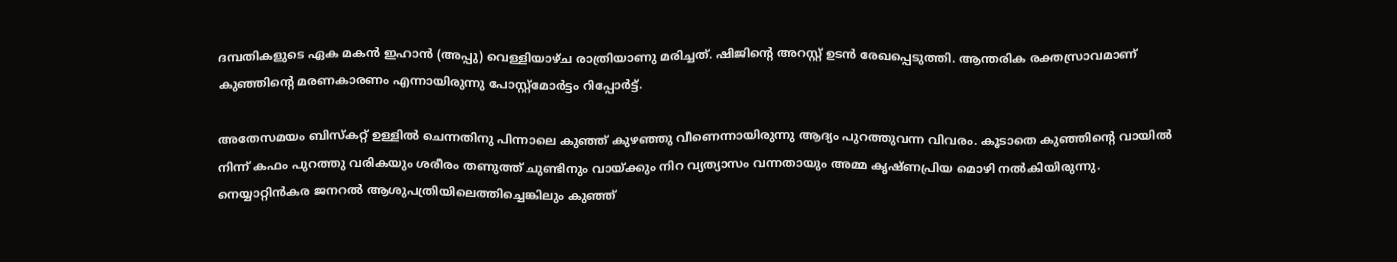ദമ്പതികളുടെ ഏക മകൻ ഇഹാൻ (അപ്പു) വെള്ളിയാഴ്ച രാത്രിയാണു മരിച്ചത്. ഷിജിന്റെ അറസ്റ്റ് ഉടൻ രേഖപ്പെടുത്തി. ആന്തരിക രക്തസ്രാവമാണ് കുഞ്ഞിന്‍റെ മരണകാരണം എന്നായിരുന്നു പോസ്റ്റ്മോർട്ടം റിപ്പോർട്ട്.

അതേസമയം ബിസ്കറ്റ് ഉള്ളിൽ ചെന്നതിനു പിന്നാലെ കുഞ്ഞ് കുഴഞ്ഞു വീണെന്നായിരുന്നു ആദ്യം പുറത്തുവന്ന വിവരം. കൂടാതെ കുഞ്ഞിന്റെ വായിൽ നിന്ന് കഫം പുറത്തു വരികയും ശരീരം തണുത്ത് ചുണ്ടിനും വായ്ക്കും നിറ വ്യത്യാസം വന്നതായും അമ്മ കൃഷ്ണപ്രിയ മൊഴി നൽകിയിരുന്നു. നെയ്യാറ്റിൻകര ജനറൽ ആശുപത്രിയിലെത്തിച്ചെങ്കിലും കുഞ്ഞ്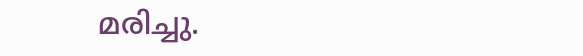മരിച്ചു.